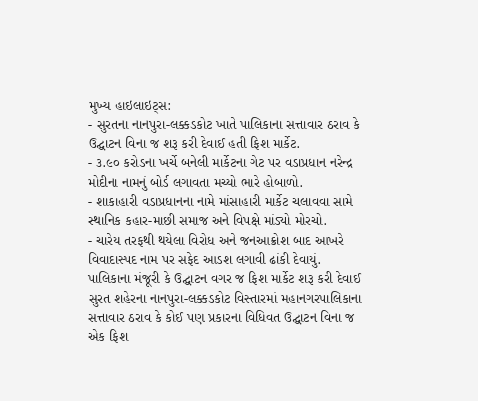મુખ્ય હાઇલાઇટ્સ:
- સુરતના નાનપુરા-લક્કડકોટ ખાતે પાલિકાના સત્તાવાર ઠરાવ કે ઉદ્ઘાટન વિના જ શરૂ કરી દેવાઈ હતી ફિશ માર્કેટ.
- ૩.૯૦ કરોડના ખર્ચે બનેલી માર્કેટના ગેટ પર વડાપ્રધાન નરેન્દ્ર મોદીના નામનું બોર્ડ લગાવતા મચ્યો ભારે હોબાળો.
- શાકાહારી વડાપ્રધાનના નામે માંસાહારી માર્કેટ ચલાવવા સામે સ્થાનિક કહાર-માછી સમાજ અને વિપક્ષે માંડ્યો મોરચો.
- ચારેય તરફથી થયેલા વિરોધ અને જનઆક્રોશ બાદ આખરે વિવાદાસ્પદ નામ પર સફેદ આડશ લગાવી ઢાંકી દેવાયું.
પાલિકાના મંજૂરી કે ઉદ્ઘાટન વગર જ ફિશ માર્કેટ શરૂ કરી દેવાઈ
સુરત શહેરના નાનપુરા-લક્કડકોટ વિસ્તારમાં મહાનગરપાલિકાના સત્તાવાર ઠરાવ કે કોઈ પણ પ્રકારના વિધિવત ઉદ્ઘાટન વિના જ એક ફિશ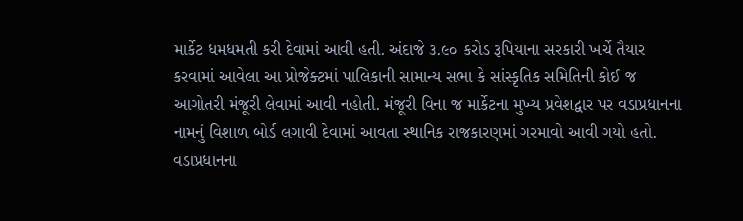માર્કેટ ધમધમતી કરી દેવામાં આવી હતી. અંદાજે ૩.૯૦ કરોડ રૂપિયાના સરકારી ખર્ચે તૈયાર કરવામાં આવેલા આ પ્રોજેક્ટમાં પાલિકાની સામાન્ય સભા કે સાંસ્કૃતિક સમિતિની કોઈ જ આગોતરી મંજૂરી લેવામાં આવી નહોતી. મંજૂરી વિના જ માર્કેટના મુખ્ય પ્રવેશદ્વાર પર વડાપ્રધાનના નામનું વિશાળ બોર્ડ લગાવી દેવામાં આવતા સ્થાનિક રાજકારણમાં ગરમાવો આવી ગયો હતો.
વડાપ્રધાનના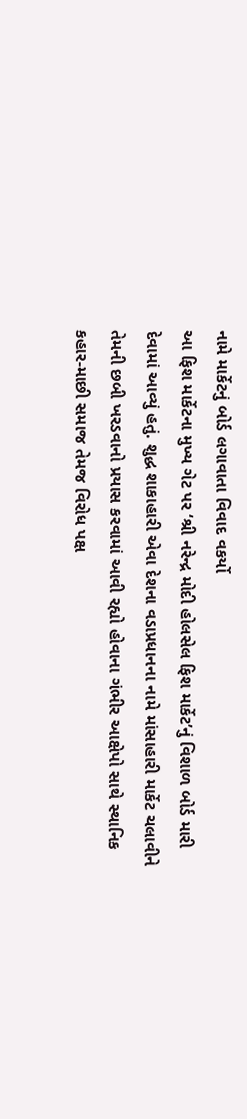નામે માર્કેટનું બોર્ડ લગાવાતા વિવાદ વકર્યો
આ ફિશ માર્કેટના મુખ્ય ગેટ પર ‘શ્રી નરેન્દ્ર મોદી હોલસેલ ફિશ માર્કેટ’નું વિશાળ બોર્ડ મારી દેવામાં આવ્યું હતું. શુદ્ધ શાકાહારી એવા દેશના વડાપ્રધાનના નામે માંસાહારી માર્કેટ ચલાવીને તેમની છબી ખરડવાનો પ્રયાસ કરવામાં આવી રહ્યો હોવાના ગંભીર આક્ષેપો સાથે સ્થાનિક કહાર-માછી સમાજ તેમજ વિરોધ પક્ષ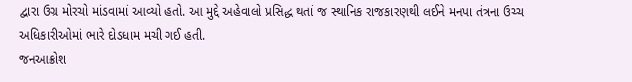દ્વારા ઉગ્ર મોરચો માંડવામાં આવ્યો હતો. આ મુદ્દે અહેવાલો પ્રસિદ્ધ થતાં જ સ્થાનિક રાજકારણથી લઈને મનપા તંત્રના ઉચ્ચ અધિકારીઓમાં ભારે દોડધામ મચી ગઈ હતી.
જનઆક્રોશ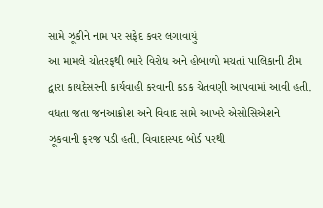સામે ઝૂકીને નામ પર સફેદ કવર લગાવાયું
આ મામલે ચોતરફથી ભારે વિરોધ અને હોબાળો મચતાં પાલિકાની ટીમ દ્વારા કાયદેસરની કાર્યવાહી કરવાની કડક ચેતવણી આપવામાં આવી હતી. વધતા જતા જનઆક્રોશ અને વિવાદ સામે આખરે એસોસિએશને ઝૂકવાની ફરજ પડી હતી. વિવાદાસ્પદ બોર્ડ પરથી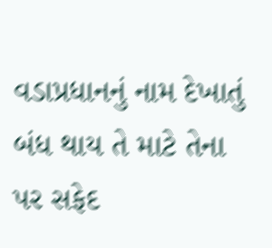વડાપ્રધાનનું નામ દેખાતું બંધ થાય તે માટે તેના પર સફેદ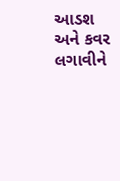આડશ અને કવર લગાવીને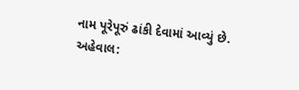નામ પૂરેપૂરું ઢાંકી દેવામાં આવ્યું છે.
અહેવાલ: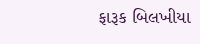ફારૂક બિલખીયા